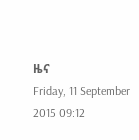ዜና
Friday, 11 September 2015 09:12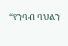“የንባብ ባህልን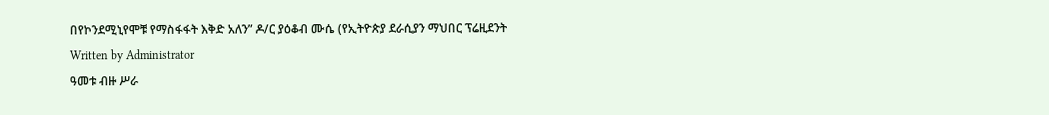በየኮንደሚኒየሞቹ የማስፋፋት እቅድ አለን” ዶ/ር ያዕቆብ ሙሴ (የኢትዮጵያ ደራሲያን ማህበር ፕሬዚደንት
Written by Administrator
ዓመቱ ብዙ ሥራ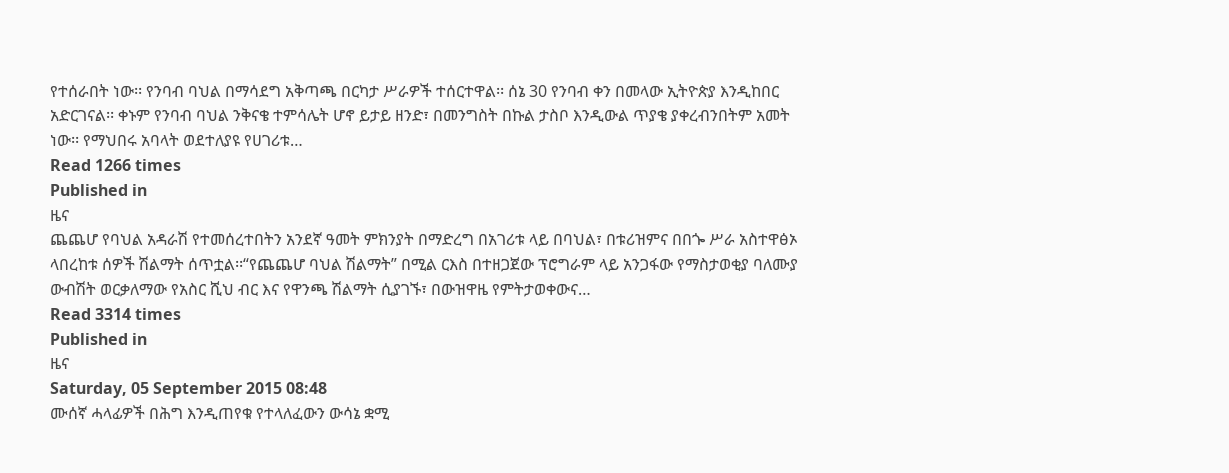የተሰራበት ነው፡፡ የንባብ ባህል በማሳደግ አቅጣጫ በርካታ ሥራዎች ተሰርተዋል፡፡ ሰኔ 30 የንባብ ቀን በመላው ኢትዮጵያ እንዲከበር አድርገናል፡፡ ቀኑም የንባብ ባህል ንቅናቄ ተምሳሌት ሆኖ ይታይ ዘንድ፣ በመንግስት በኩል ታስቦ እንዲውል ጥያቄ ያቀረብንበትም አመት ነው፡፡ የማህበሩ አባላት ወደተለያዩ የሀገሪቱ…
Read 1266 times
Published in
ዜና
ጨጨሆ የባህል አዳራሽ የተመሰረተበትን አንደኛ ዓመት ምክንያት በማድረግ በአገሪቱ ላይ በባህል፣ በቱሪዝምና በበጐ ሥራ አስተዋፅኦ ላበረከቱ ሰዎች ሽልማት ሰጥቷል፡፡“የጨጨሆ ባህል ሽልማት” በሚል ርእስ በተዘጋጀው ፕሮግራም ላይ አንጋፋው የማስታወቂያ ባለሙያ ውብሽት ወርቃለማው የአስር ሺህ ብር እና የዋንጫ ሽልማት ሲያገኙ፣ በውዝዋዜ የምትታወቀውና…
Read 3314 times
Published in
ዜና
Saturday, 05 September 2015 08:48
ሙሰኛ ሓላፊዎች በሕግ እንዲጠየቁ የተላለፈውን ውሳኔ ቋሚ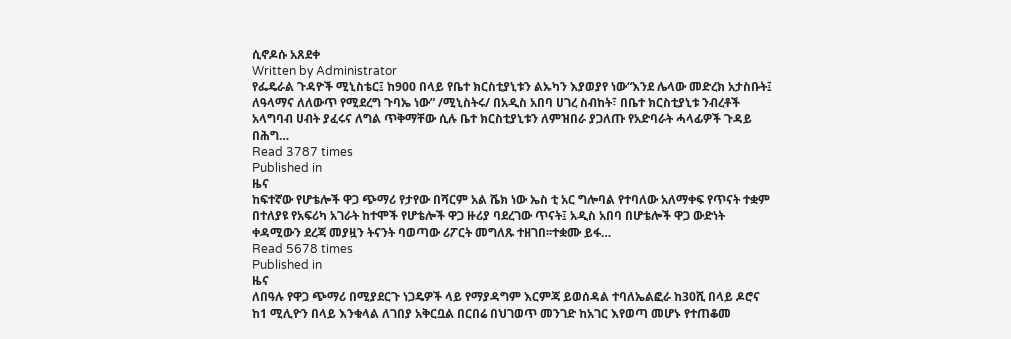ሲኖዶሱ አጸደቀ
Written by Administrator
የፌዴራል ጉዳዮች ሚኒስቴር፤ ከ900 በላይ የቤተ ክርስቲያኒቱን ልኡካን እያወያየ ነው“እንደ ሌላው መድረክ አታስቡት፤ ለዓላማና ለለውጥ የሚደረግ ጉባኤ ነው” /ሚኒስትሩ/ በአዲስ አበባ ሀገረ ስብከት፣ በቤተ ክርስቲያኒቱ ንብረቶች አላግባብ ሀብት ያፈሩና ለግል ጥቅማቸው ሲሉ ቤተ ክርስቲያኒቱን ለምዝበራ ያጋለጡ የአድባራት ሓላፊዎች ጉዳይ በሕግ…
Read 3787 times
Published in
ዜና
ከፍተኛው የሆቴሎች ዋጋ ጭማሪ የታየው በሻርም አል ሼክ ነው ኤስ ቲ አር ግሎባል የተባለው አለማቀፍ የጥናት ተቋም በተለያዩ የአፍሪካ አገራት ከተሞች የሆቴሎች ዋጋ ዙሪያ ባደረገው ጥናት፤ አዲስ አበባ በሆቴሎች ዋጋ ውድነት ቀዳሚውን ደረጃ መያዟን ትናንት ባወጣው ሪፖርት መግለጹ ተዘገበ፡፡ተቋሙ ይፋ…
Read 5678 times
Published in
ዜና
ለበዓሉ የዋጋ ጭማሪ በሚያደርጉ ነጋዴዎች ላይ የማያዳግም እርምጃ ይወሰዳል ተባለኤልፎራ ከ30ሺ በላይ ዶሮና ከ1 ሚሊዮን በላይ እንቁላል ለገበያ አቅርቧል በርበሬ በህገወጥ መንገድ ከአገር እየወጣ መሆኑ የተጠቆመ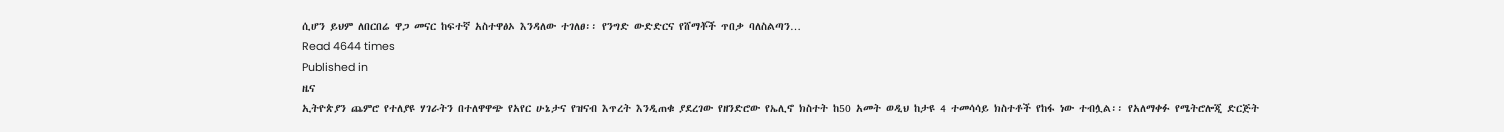ሲሆን ይህም ለበርበሬ ዋጋ መናር ከፍተኛ አስተዋፅኦ እንዳለው ተገለፀ፡፡ የንግድ ውድድርና የሸማቾች ጥበቃ ባለስልጣን…
Read 4644 times
Published in
ዜና
ኢትዮጵያን ጨምሮ የተለያዩ ሃገራትን በተለዋዋጭ የአየር ሁኔታና የዝናብ እጥረት እንዲጠቁ ያደረገው የዘንድሮው የኤሊኖ ክስተት ከ50 አመት ወዲህ ከታዩ 4 ተመሳሳይ ክስተቶች የከፋ ነው ተብሏል፡፡ የአለማቀፉ የሜትሮሎጂ ድርጅት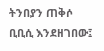ትንበያን ጠቅሶ ቢቢሲ እንደዘገበው፤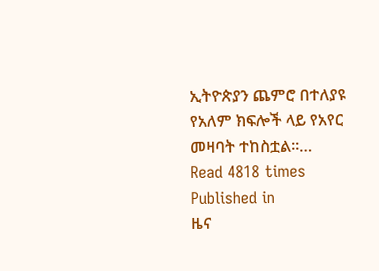ኢትዮጵያን ጨምሮ በተለያዩ የአለም ክፍሎች ላይ የአየር መዛባት ተከስቷል፡፡…
Read 4818 times
Published in
ዜና